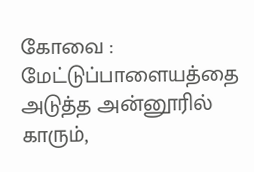கோவை : மேட்டுப்பாளையத்தை அடுத்த அன்னூரில் காரும்,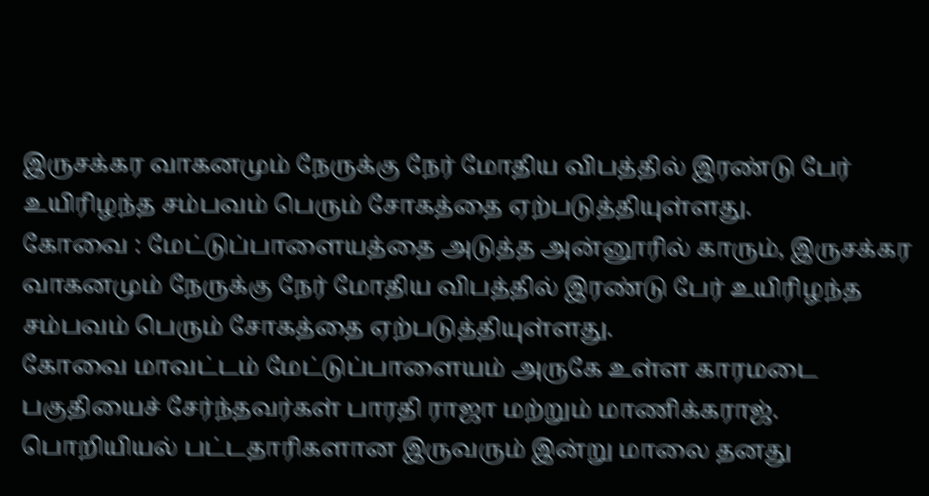இருசக்கர வாகனமும் நேருக்கு நேர் மோதிய விபத்தில் இரண்டு பேர் உயிரிழந்த சம்பவம் பெரும் சோகத்தை ஏற்படுத்தியுள்ளது.
கோவை : மேட்டுப்பாளையத்தை அடுத்த அன்னூரில் காரும், இருசக்கர வாகனமும் நேருக்கு நேர் மோதிய விபத்தில் இரண்டு பேர் உயிரிழந்த சம்பவம் பெரும் சோகத்தை ஏற்படுத்தியுள்ளது.
கோவை மாவட்டம் மேட்டுப்பாளையம் அருகே உள்ள காரமடை பகுதியைச் சேர்ந்தவர்கள் பாரதி ராஜா மற்றும் மாணிக்கராஜ். பொறியியல் பட்டதாரிகளான இருவரும் இன்று மாலை தனது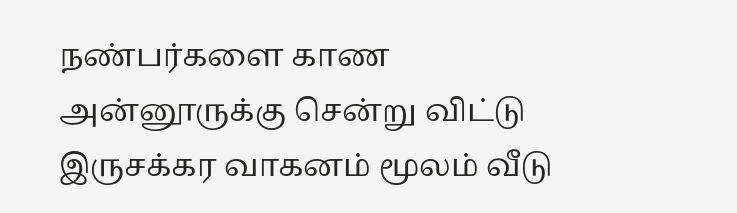நண்பர்களை காண அன்னூருக்கு சென்று விட்டு இருசக்கர வாகனம் மூலம் வீடு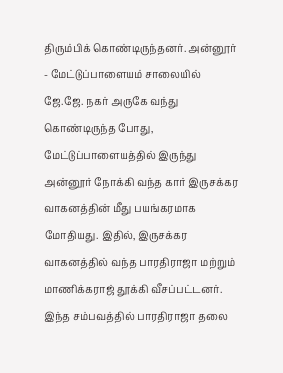திரும்பிக் கொண்டிருந்தனர். அன்னூர் - மேட்டுப்பாளையம் சாலையில் ஜே.ஜே. நகர் அருகே வந்து கொண்டிருந்த போது, மேட்டுப்பாளையத்தில் இருந்து அன்னூர் நோக்கி வந்த கார் இருசக்கர வாகனத்தின் மீது பயங்கரமாக மோதியது. இதில், இருசக்கர வாகனத்தில் வந்த பாரதிராஜா மற்றும் மாணிக்கராஜ் தூக்கி வீசப்பட்டனர்.
இந்த சம்பவத்தில் பாரதிராஜா தலை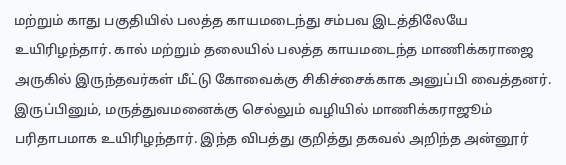மற்றும் காது பகுதியில் பலத்த காயமடைந்து சம்பவ இடத்திலேயே உயிரிழந்தார். கால் மற்றும் தலையில் பலத்த காயமடைந்த மாணிக்கராஜை அருகில் இருந்தவர்கள் மீட்டு கோவைக்கு சிகிச்சைக்காக அனுப்பி வைத்தனர். இருப்பினும், மருத்துவமனைக்கு செல்லும் வழியில் மாணிக்கராஜூம் பரிதாபமாக உயிரிழந்தார். இந்த விபத்து குறித்து தகவல் அறிந்த அன்னூர்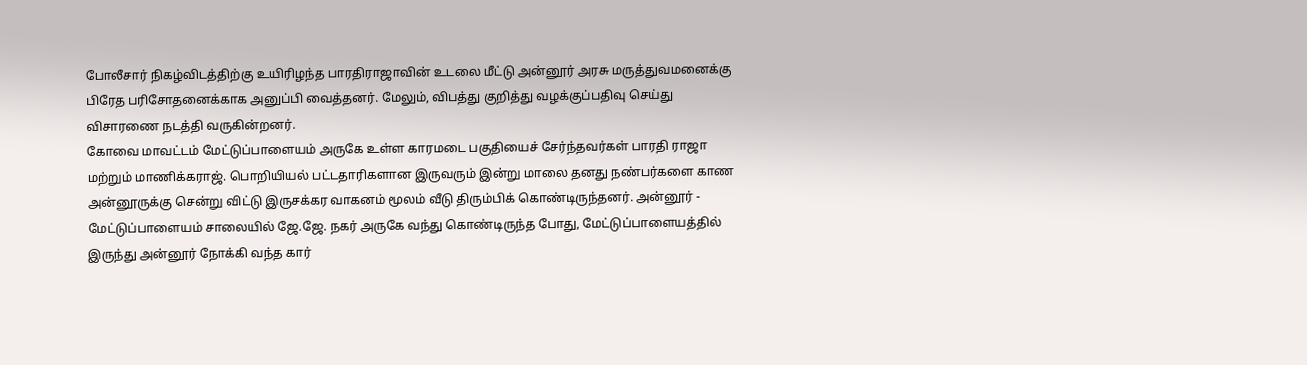போலீசார் நிகழ்விடத்திற்கு உயிரிழந்த பாரதிராஜாவின் உடலை மீட்டு அன்னூர் அரசு மருத்துவமனைக்கு பிரேத பரிசோதனைக்காக அனுப்பி வைத்தனர். மேலும், விபத்து குறித்து வழக்குப்பதிவு செய்து விசாரணை நடத்தி வருகின்றனர்.
கோவை மாவட்டம் மேட்டுப்பாளையம் அருகே உள்ள காரமடை பகுதியைச் சேர்ந்தவர்கள் பாரதி ராஜா மற்றும் மாணிக்கராஜ். பொறியியல் பட்டதாரிகளான இருவரும் இன்று மாலை தனது நண்பர்களை காண அன்னூருக்கு சென்று விட்டு இருசக்கர வாகனம் மூலம் வீடு திரும்பிக் கொண்டிருந்தனர். அன்னூர் - மேட்டுப்பாளையம் சாலையில் ஜே.ஜே. நகர் அருகே வந்து கொண்டிருந்த போது, மேட்டுப்பாளையத்தில் இருந்து அன்னூர் நோக்கி வந்த கார்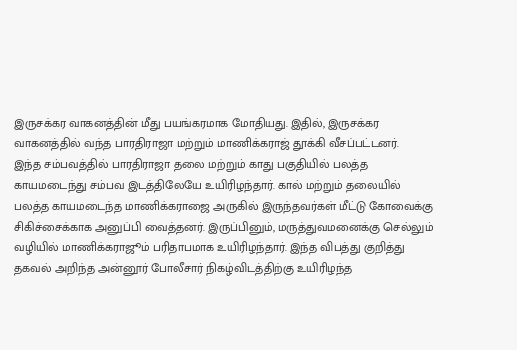இருசக்கர வாகனத்தின் மீது பயங்கரமாக மோதியது. இதில், இருசக்கர வாகனத்தில் வந்த பாரதிராஜா மற்றும் மாணிக்கராஜ் தூக்கி வீசப்பட்டனர்.
இந்த சம்பவத்தில் பாரதிராஜா தலை மற்றும் காது பகுதியில் பலத்த காயமடைந்து சம்பவ இடத்திலேயே உயிரிழந்தார். கால் மற்றும் தலையில் பலத்த காயமடைந்த மாணிக்கராஜை அருகில் இருந்தவர்கள் மீட்டு கோவைக்கு சிகிச்சைக்காக அனுப்பி வைத்தனர். இருப்பினும், மருத்துவமனைக்கு செல்லும் வழியில் மாணிக்கராஜூம் பரிதாபமாக உயிரிழந்தார். இந்த விபத்து குறித்து தகவல் அறிந்த அன்னூர் போலீசார் நிகழ்விடத்திற்கு உயிரிழந்த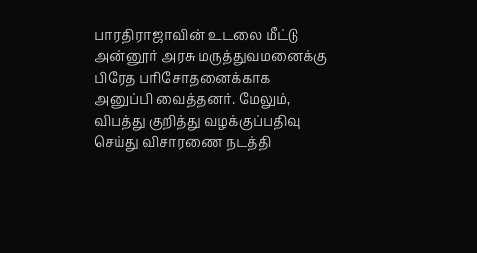பாரதிராஜாவின் உடலை மீட்டு அன்னூர் அரசு மருத்துவமனைக்கு பிரேத பரிசோதனைக்காக அனுப்பி வைத்தனர். மேலும், விபத்து குறித்து வழக்குப்பதிவு செய்து விசாரணை நடத்தி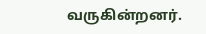வருகின்றனர்.